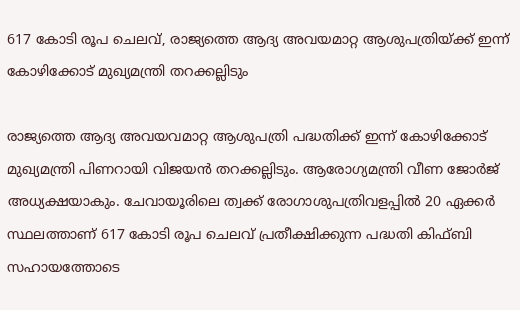617 കോടി രൂപ ചെലവ്, രാജ്യത്തെ ആദ്യ അവയമാറ്റ ആശുപത്രിയ്ക്ക് ഇന്ന് കോഴിക്കോട് മുഖ്യമന്ത്രി തറക്കല്ലിടും

രാജ്യത്തെ ആദ്യ അവയവമാറ്റ ആശുപത്രി പദ്ധതിക്ക് ഇന്ന് കോഴിക്കോട് മുഖ്യമന്ത്രി പിണറായി വിജയൻ തറക്കല്ലിടും. ആരോഗ്യമന്ത്രി വീണ ജോര്‍ജ് അധ്യക്ഷയാകും. ചേവായൂരിലെ ത്വക്ക് രോഗാശുപത്രിവളപ്പിൽ 20 ഏക്കർ സ്ഥലത്താണ് 617 കോടി രൂപ ചെലവ് പ്രതീക്ഷിക്കുന്ന പദ്ധതി കിഫ്‌ബി സഹായത്തോടെ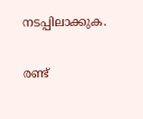നടപ്പിലാക്കുക.

രണ്ട്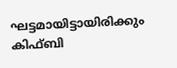ഘട്ടമായിട്ടായിരിക്കും കിഫ്ബി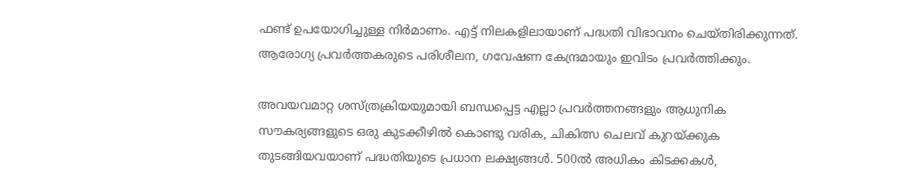ഫണ്ട് ഉപയോഗിച്ചുള്ള നിർമാണം. എട്ട് നിലകളിലായാണ് പദ്ധതി വിഭാവനം ചെയ്തിരിക്കുന്നത്. ആരോഗ്യ പ്രവർത്തകരുടെ പരിശീലന, ഗവേഷണ കേന്ദ്രമായും ഇവിടം പ്രവർത്തിക്കും.

അവയവമാറ്റ ശസ്ത്രക്രിയയുമായി ബന്ധപ്പെട്ട എല്ലാ പ്രവർത്തനങ്ങളും ആധുനിക സൗകര്യങ്ങളുടെ ഒരു കുടക്കീഴിൽ കൊണ്ടു വരിക, ചികിത്സ ചെലവ് കുറയ്ക്കുക തുടങ്ങിയവയാണ് പദ്ധതിയുടെ പ്രധാന ലക്ഷ്യങ്ങൾ. 500ല്‍ അധികം കിടക്കകള്‍,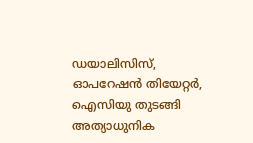ഡയാലിസിസ്, ഓപറേഷന്‍ തിയേറ്റര്‍, ഐസിയു തുടങ്ങി അത്യാധുനിക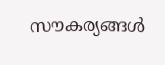സൗകര്യങ്ങൾ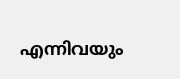എന്നിവയും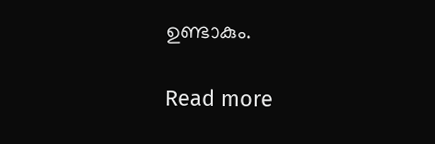ഉണ്ടാകും.

Read more